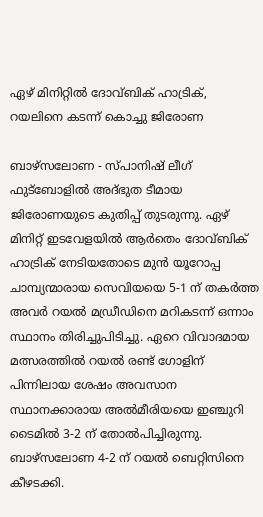ഏഴ് മിനിറ്റില്‍ ദോവ്ബിക് ഹാട്രിക്, റയലിനെ കടന്ന് കൊച്ചു ജിരോണ

ബാഴ്‌സലോണ - സ്പാനിഷ് ലീഗ് ഫുട്‌ബോളില്‍ അദ്ഭുത ടീമായ ജിരോണയുടെ കുതിപ്പ് തുടരുന്നു. ഏഴ് മിനിറ്റ് ഇടവേളയില്‍ ആര്‍തെം ദോവ്ബിക് ഹാട്രിക് നേടിയതോടെ മുന്‍ യൂറോപ്പ ചാമ്പ്യന്മാരായ സെവിയയെ 5-1 ന് തകര്‍ത്ത അവര്‍ റയല്‍ മഡ്രീഡിനെ മറികടന്ന് ഒന്നാം സ്ഥാനം തിരിച്ചുപിടിച്ചു. ഏറെ വിവാദമായ മത്സരത്തില്‍ റയല്‍ രണ്ട് ഗോളിന് പിന്നിലായ ശേഷം അവസാന സ്ഥാനക്കാരായ അല്‍മീരിയയെ ഇഞ്ചുറി ടൈമില്‍ 3-2 ന് തോല്‍പിച്ചിരുന്നു. ബാഴ്‌സലോണ 4-2 ന് റയല്‍ ബെറ്റിസിനെ കീഴടക്കി.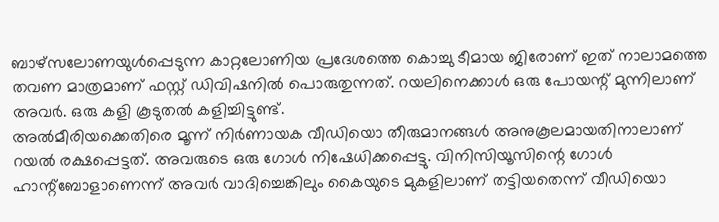ബാഴ്‌സലോണയുള്‍പ്പെടുന്ന കാറ്റലോണിയ പ്രദേശത്തെ കൊച്ചു ടീമായ ജിരോണ് ഇത് നാലാമത്തെ തവണ മാത്രമാണ് ഫസ്റ്റ് ഡിവിഷനില്‍ പൊരുതുന്നത്. റയലിനെക്കാള്‍ ഒരു പോയന്റ് മുന്നിലാണ് അവര്‍. ഒരു കളി കൂടുതല്‍ കളിച്ചിട്ടുണ്ട്.
അല്‍മീരിയക്കെതിരെ മൂന്ന് നിര്‍ണായക വീഡിയൊ തീരുമാനങ്ങള്‍ അനുകൂലമായതിനാലാണ് റയല്‍ രക്ഷപ്പെട്ടത്. അവരുടെ ഒരു ഗോള്‍ നിഷേധിക്കപ്പെട്ടു. വിനിസിയൂസിന്റെ ഗോള്‍ ഹാന്റ്‌ബോളാണെന്ന് അവര്‍ വാദിച്ചെങ്കിലും കൈയുടെ മുകളിലാണ് തട്ടിയതെന്ന് വീഡിയൊ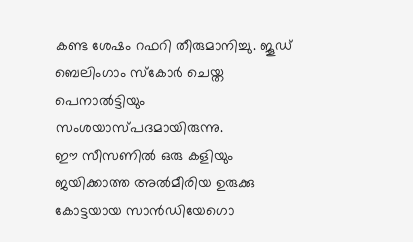കണ്ട ശേഷം റഫറി തീരുമാനിച്ചു. ജൂഡ് ബെലിംഗാം സ്‌കോര്‍ ചെയ്ത പെനാല്‍ട്ടിയും സംശയാസ്പദമായിരുന്നു.
ഈ സീസണില്‍ ഒരു കളിയും ജയിക്കാത്ത അല്‍മീരിയ ഉരുക്കു കോട്ടയായ സാന്‍ഡിയേഗൊ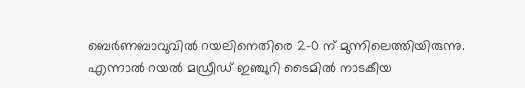ബെര്‍ണബാവുവില്‍ റയലിനെതിരെ 2-0 ന് മുന്നിലെത്തിയിരുന്നു. എന്നാല്‍ റയല്‍ മഡ്രീഡ് ഇഞ്ചുറി ടൈമില്‍ നാടകീയ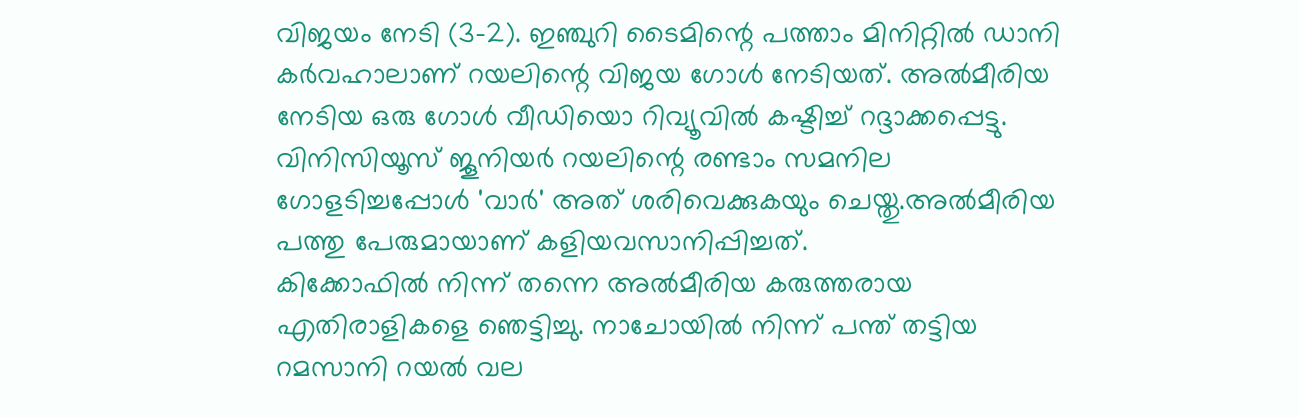വിജയം നേടി (3-2). ഇഞ്ചുറി ടൈമിന്റെ പത്താം മിനിറ്റില്‍ ഡാനി കര്‍വഹാലാണ് റയലിന്റെ വിജയ ഗോള്‍ നേടിയത്. അല്‍മീരിയ നേടിയ ഒരു ഗോള്‍ വീഡിയൊ റിവ്യൂവില്‍ കഷ്ടിച്ച് റദ്ദാക്കപ്പെട്ടു. വിനിസിയൂസ് ജൂനിയര്‍ റയലിന്റെ രണ്ടാം സമനില ഗോളടിച്ചപ്പോള്‍ 'വാര്‍' അത് ശരിവെക്കുകയും ചെയ്തു.അല്‍മീരിയ പത്തു പേരുമായാണ് കളിയവസാനിപ്പിച്ചത്.
കിക്കോഫില്‍ നിന്ന് തന്നെ അല്‍മീരിയ കരുത്തരായ എതിരാളികളെ ഞെട്ടിച്ചു. നാചോയില്‍ നിന്ന് പന്ത് തട്ടിയ റമസാനി റയല്‍ വല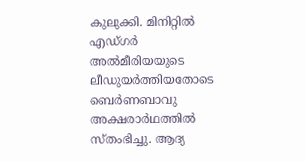കുലുക്കി. മിനിറ്റില്‍ എഡ്ഗര്‍ അല്‍മീരിയയുടെ ലീഡുയര്‍ത്തിയതോടെ ബെര്‍ണബാവു അക്ഷരാര്‍ഥത്തില്‍ സ്തംഭിച്ചു. ആദ്യ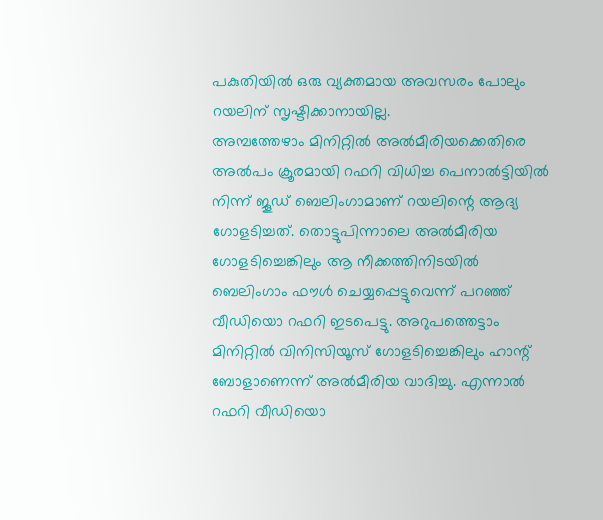പകുതിയില്‍ ഒരു വ്യക്തമായ അവസരം പോലും റയലിന് സൃഷ്ടിക്കാനായില്ല.
അമ്പത്തേഴാം മിനിറ്റില്‍ അല്‍മീരിയക്കെതിരെ അല്‍പം ക്രൂരമായി റഫറി വിധിച്ച പെനാല്‍ട്ടിയില്‍ നിന്ന് ജൂഡ് ബെലിംഗാമാണ് റയലിന്റെ ആദ്യ ഗോളടിച്ചത്. തൊട്ടുപിന്നാലെ അല്‍മീരിയ ഗോളടിച്ചെങ്കിലും ആ നീക്കത്തിനിടയില്‍ ബെലിംഗാം ഫൗള്‍ ചെയ്യപ്പെട്ടുവെന്ന് പറഞ്ഞ് വീഡിയൊ റഫറി ഇടപെട്ടു. അറുപത്തെട്ടാം മിനിറ്റില്‍ വിനിസിയൂസ് ഗോളടിച്ചെങ്കിലും ഹാന്റ് ബോളാണെന്ന് അല്‍മീരിയ വാദിച്ചു. എന്നാല്‍ റഫറി വീഡിയൊ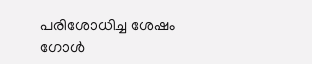പരിശോധിച്ച ശേഷം ഗോള്‍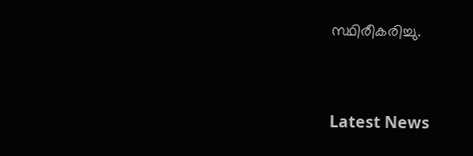സ്ഥിരീകരിച്ചു.


Latest News